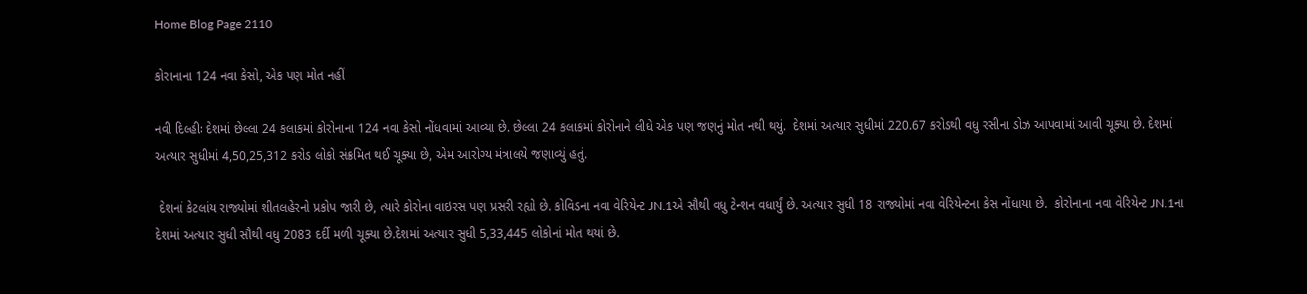Home Blog Page 2110

કોરાનાના 124 નવા કેસો, એક પણ મોત નહીં

નવી દિલ્હીઃ દેશમાં છેલ્લા 24 કલાકમાં કોરોનાના 124 નવા કેસો નોંધવામાં આવ્યા છે. છેલ્લા 24 કલાકમાં કોરોનાને લીધે એક પણ જણનું મોત નથી થયું.  દેશમાં અત્યાર સુધીમાં 220.67 કરોડથી વધુ રસીના ડોઝ આપવામાં આવી ચૂક્યા છે. દેશમાં અત્યાર સુધીમાં 4,50,25,312 કરોડ લોકો સંક્રમિત થઈ ચૂક્યા છે, એમ આરોગ્ય મંત્રાલયે જણાવ્યું હતું.

 દેશનાં કેટલાંય રાજ્યોમાં શીતલહેરનો પ્રકોપ જારી છે, ત્યારે કોરોના વાઇરસ પણ પ્રસરી રહ્યો છે. કોવિડના નવા વેરિયેન્ટ JN.1એ સૌથી વધુ ટેન્શન વધાર્યું છે. અત્યાર સુધી 18 રાજ્યોમાં નવા વેરિયેન્ટના કેસ નોંધાયા છે.  કોરોનાના નવા વેરિયેન્ટ JN.1ના દેશમાં અત્યાર સુધી સૌથી વધુ 2083 દર્દી મળી ચૂક્યા છે.દેશમાં અત્યાર સુધી 5,33,445 લોકોનાં મોત થયાં છે.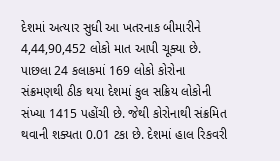દેશમાં અત્યાર સુધી આ ખતરનાક બીમારીને 4,44,90,452 લોકો માત આપી ચૂક્યા છે. પાછલા 24 કલાકમાં 169 લોકો કોરોના સંક્રમણથી ઠીક થયા દેશમાં કુલ સક્રિય લોકોની સંખ્યા 1415 પહોંચી છે. જેથી કોરોનાથી સંક્રમિત થવાની શક્યતા 0.01 ટકા છે. દેશમાં હાલ રિકવરી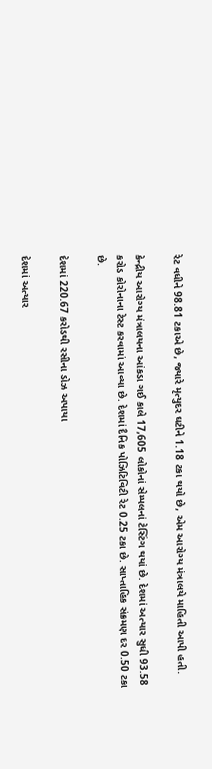રેટ વધીને 98.81 ટકાએ છે, જ્યારે મૃત્યુદર ઘટીને 1.18 ટકા થયો છે, એમ આરોગ્ય મંત્રાલયે માહિતી આપી હતી.

કેન્દ્રીય આરોગ્ય મંત્રાલયના આંકડા ગઈ કાલે 17,605 લોકોનાં સેમ્પલનાં ટેસ્ટિંગ થયાં છે. દેશમાં અત્યાર સુધી 93.58 કરોડ કોરોનાના ટેસ્ટ કરવામાં આવ્યા છે. દેશમાં દૈનિક પોઝિટિવિટી રેટ 0.25 ટકા છે. સાપ્તાહિક સંક્રમણ દર 0.50 ટકા છે.

દેશમાં 220.67 કરોડથી રસીના ડોઝ અપાયા

દેશમાં અત્યાર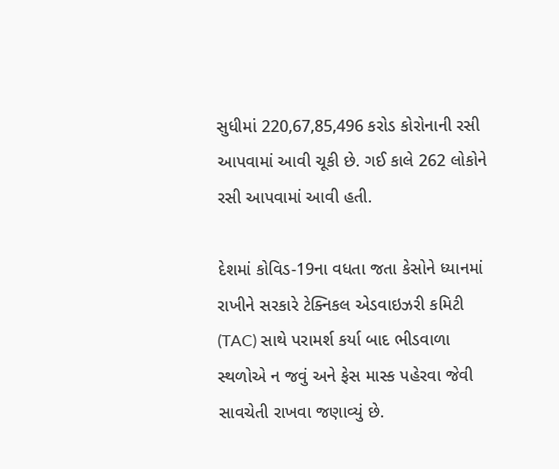સુધીમાં 220,67,85,496 કરોડ કોરોનાની રસી આપવામાં આવી ચૂકી છે. ગઈ કાલે 262 લોકોને રસી આપવામાં આવી હતી.

દેશમાં કોવિડ-19ના વધતા જતા કેસોને ધ્યાનમાં રાખીને સરકારે ટેક્નિકલ એડવાઇઝરી કમિટી (TAC) સાથે પરામર્શ કર્યા બાદ ભીડવાળા સ્થળોએ ન જવું અને ફેસ માસ્ક પહેરવા જેવી સાવચેતી રાખવા જણાવ્યું છે.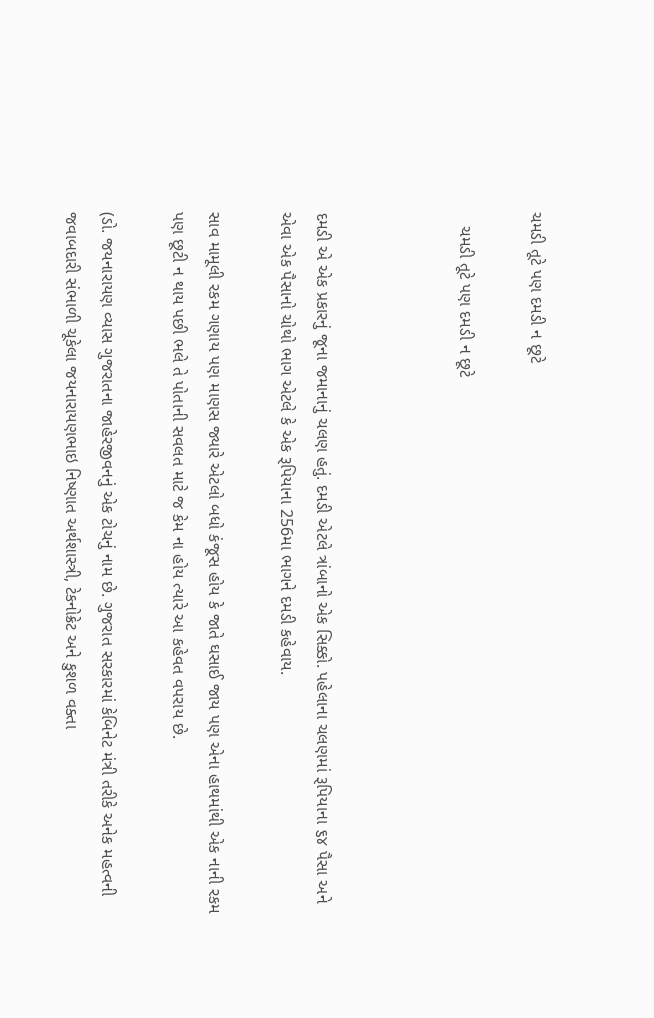ચમડી તૂટે પણ દમડી ન છૂટે

   ચમડી તૂટે પણ દમડી ન છૂટે



દમડી એ એક પ્રકારનું જૂના જમાનાનું ચલણ હતું. દમડી એટલે ત્રાંબાનો એક સિક્કો. પહેલાના ચલણમાં રૂપિયાના ૬૪ પૈસા અને એવા એક પૈસાનો ચોથો ભાગ એટલે કે એક રૂપિયાના 256મા ભાગને દમડી કહેવાય.

સાવ મામૂલી રકમ ગણાય પણ માણસ જ્યારે એટલો બધો કંજૂસ હોય કે જાતે ઘસાઈ જાય પણ એના હાથમાંથી એક નાની રકમ પણ છૂટી ન થાય પછી ભલે તે પોતાની સવલત માટે જ કેમ ના હોય ત્યારે આ કહેવત વપરાય છે.

(ડો. જયનારાયણ વ્યાસ ગુજરાતના જાહેરજીવનનું એક ટોચનું નામ છે. ગુજરાત સરકારમાં કેબિનેટ મંત્રી તરીકે અનેક મહત્વની જવાબદારી સંભાળી ચૂકેલા જયનારાયણભાઇ નિષ્ણાત અર્થશાસ્ત્રી, ટેકનોક્રેટ અને કુશળ વક્તા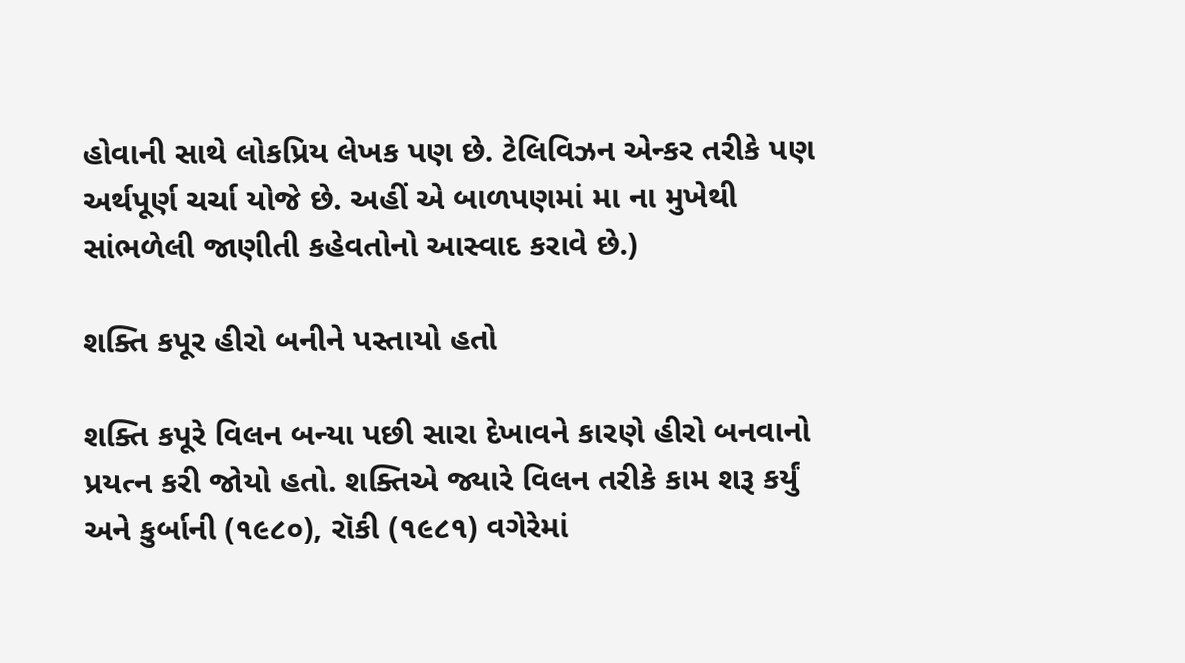હોવાની સાથે લોકપ્રિય લેખક પણ છે. ટેલિવિઝન એન્કર તરીકે પણ અર્થપૂર્ણ ચર્ચા યોજે છે. અહીં એ બાળપણમાં મા ના મુખેથી સાંભળેલી જાણીતી કહેવતોનો આસ્વાદ કરાવે છે.)

શક્તિ કપૂર હીરો બનીને પસ્તાયો હતો

શક્તિ કપૂરે વિલન બન્યા પછી સારા દેખાવને કારણે હીરો બનવાનો પ્રયત્ન કરી જોયો હતો. શક્તિએ જ્યારે વિલન તરીકે કામ શરૂ કર્યું અને કુર્બાની (૧૯૮૦), રૉકી (૧૯૮૧) વગેરેમાં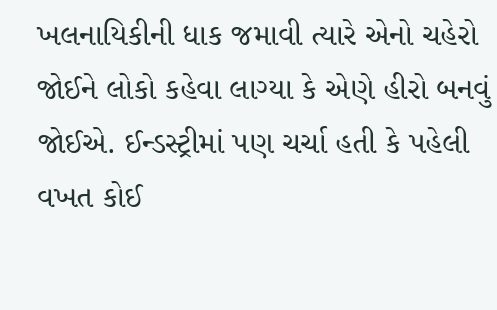ખલનાયિકીની ધાક જમાવી ત્યારે એનો ચહેરો જોઈને લોકો કહેવા લાગ્યા કે એણે હીરો બનવું જોઈએ. ઈન્ડસ્ટ્રીમાં પણ ચર્ચા હતી કે પહેલી વખત કોઈ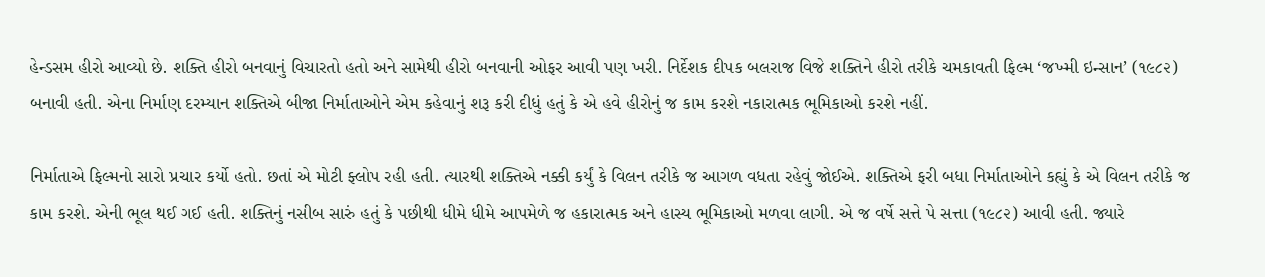હેન્ડસમ હીરો આવ્યો છે. શક્તિ હીરો બનવાનું વિચારતો હતો અને સામેથી હીરો બનવાની ઓફર આવી પણ ખરી. નિર્દેશક દીપક બલરાજ વિજે શક્તિને હીરો તરીકે ચમકાવતી ફિલ્મ ‘જખ્મી ઇન્સાન’ (૧૯૮૨) બનાવી હતી. એના નિર્માણ દરમ્યાન શક્તિએ બીજા નિર્માતાઓને એમ કહેવાનું શરૂ કરી દીધું હતું કે એ હવે હીરોનું જ કામ કરશે નકારાત્મક ભૂમિકાઓ કરશે નહીં.

નિર્માતાએ ફિલ્મનો સારો પ્રચાર કર્યો હતો. છતાં એ મોટી ફ્લોપ રહી હતી. ત્યારથી શક્તિએ નક્કી કર્યું કે વિલન તરીકે જ આગળ વધતા રહેવું જોઈએ. શક્તિએ ફરી બધા નિર્માતાઓને કહ્યું કે એ વિલન તરીકે જ કામ કરશે. એની ભૂલ થઈ ગઈ હતી. શક્તિનું નસીબ સારું હતું કે પછીથી ધીમે ધીમે આપમેળે જ હકારાત્મક અને હાસ્ય ભૂમિકાઓ મળવા લાગી. એ જ વર્ષે સત્તે પે સત્તા (૧૯૮૨) આવી હતી. જ્યારે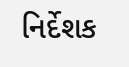નિર્દેશક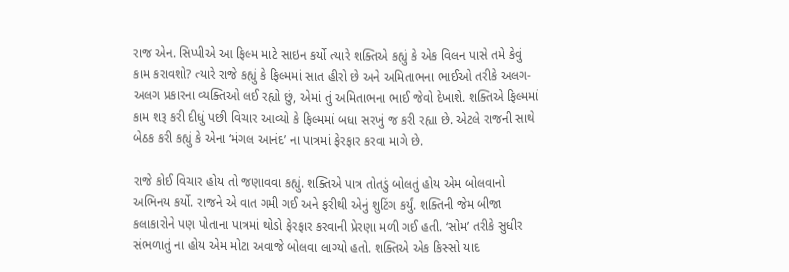રાજ એન. સિપ્પીએ આ ફિલ્મ માટે સાઇન કર્યો ત્યારે શક્તિએ કહ્યું કે એક વિલન પાસે તમે કેવું કામ કરાવશો? ત્યારે રાજે કહ્યું કે ફિલ્મમાં સાત હીરો છે અને અમિતાભના ભાઈઓ તરીકે અલગ- અલગ પ્રકારના વ્યક્તિઓ લઈ રહ્યો છું, એમાં તું અમિતાભના ભાઈ જેવો દેખાશે. શક્તિએ ફિલ્મમાં કામ શરૂ કરી દીધું પછી વિચાર આવ્યો કે ફિલ્મમાં બધા સરખું જ કરી રહ્યા છે. એટલે રાજની સાથે બેઠક કરી કહ્યું કે એના ‘મંગલ આનંદ’ ના પાત્રમાં ફેરફાર કરવા માગે છે.

રાજે કોઈ વિચાર હોય તો જણાવવા કહ્યું. શક્તિએ પાત્ર તોતડું બોલતું હોય એમ બોલવાનો અભિનય કર્યો. રાજને એ વાત ગમી ગઈ અને ફરીથી એનું શુટિંગ કર્યું. શક્તિની જેમ બીજા કલાકારોને પણ પોતાના પાત્રમાં થોડો ફેરફાર કરવાની પ્રેરણા મળી ગઈ હતી. ‘સોમ’ તરીકે સુધીર સંભળાતું ના હોય એમ મોટા અવાજે બોલવા લાગ્યો હતો. શક્તિએ એક કિસ્સો યાદ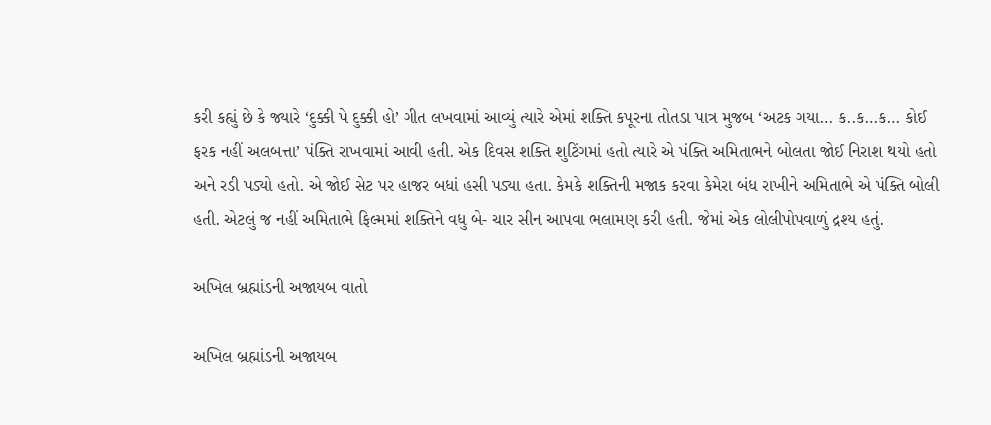કરી કહ્યું છે કે જ્યારે ‘દુક્કી પે દુક્કી હો’ ગીત લખવામાં આવ્યું ત્યારે એમાં શક્તિ કપૂરના તોતડા પાત્ર મુજબ ‘અટક ગયા… ક..ક…ક… કોઈ ફરક નહીં અલબત્તા’ પંક્તિ રાખવામાં આવી હતી. એક દિવસ શક્તિ શુટિંગમાં હતો ત્યારે એ પંક્તિ અમિતાભને બોલતા જોઈ નિરાશ થયો હતો અને રડી પડ્યો હતો. એ જોઈ સેટ પર હાજર બધાં હસી પડ્યા હતા. કેમકે શક્તિની મજાક કરવા કેમેરા બંધ રાખીને અમિતાભે એ પંક્તિ બોલી હતી. એટલું જ નહીં અમિતાભે ફિલ્મમાં શક્તિને વધુ બે- ચાર સીન આપવા ભલામણ કરી હતી. જેમાં એક લોલીપોપવાળું દ્રશ્ય હતું.

અખિલ બ્રહ્માંડની અજાયબ વાતો

અખિલ બ્રહ્માંડની અજાયબ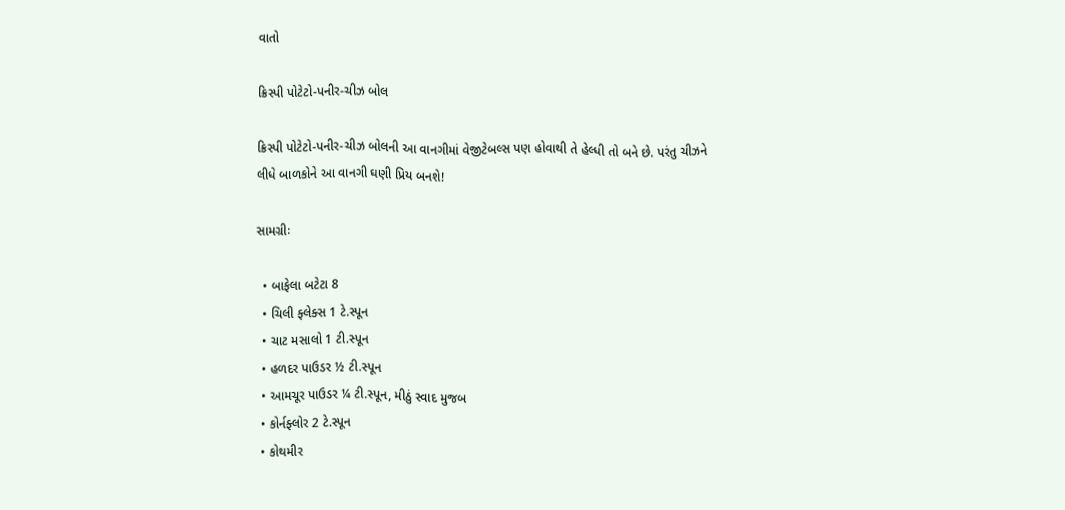વાતો

ક્રિસ્પી પોટેટો-પનીર-ચીઝ બોલ

ક્રિસ્પી પોટેટો-પનીર-ચીઝ બોલની આ વાનગીમાં વેજીટેબલ્સ પણ હોવાથી તે હેલ્ધી તો બને છે. પરંતુ ચીઝને લીધે બાળકોને આ વાનગી ઘણી પ્રિય બનશે!

સામગ્રીઃ

  • બાફેલા બટેટા 8
  • ચિલી ફ્લેક્સ 1 ટે.સ્પૂન
  • ચાટ મસાલો 1 ટી.સ્પૂન
  • હળદર પાઉડર ½ ટી.સ્પૂન
  • આમચૂર પાઉડર ¼ ટી.સ્પૂન, મીઠું સ્વાદ મુજબ
  • કોર્નફ્લોર 2 ટે.સ્પૂન
  • કોથમીર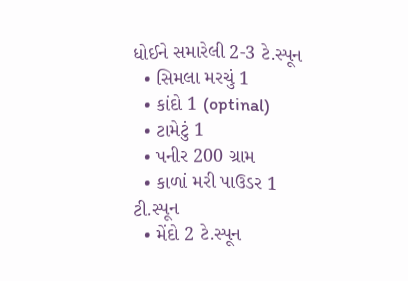ધોઈને સમારેલી 2-3 ટે.સ્પૂન
  • સિમલા મરચું 1
  • કાંદો 1 (optinal)
  • ટામેટું 1
  • પનીર 200 ગ્રામ
  • કાળાં મરી પાઉડર 1 ટી.સ્પૂન
  • મેંદો 2 ટે.સ્પૂન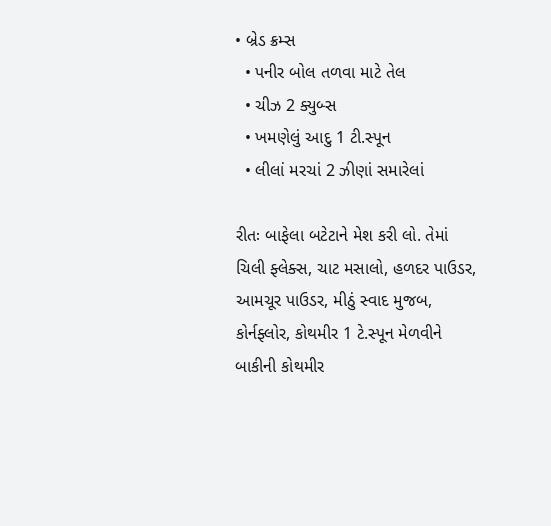• બ્રેડ ક્રમ્સ
  • પનીર બોલ તળવા માટે તેલ
  • ચીઝ 2 ક્યુબ્સ
  • ખમણેલું આદુ 1 ટી.સ્પૂન
  • લીલાં મરચાં 2 ઝીણાં સમારેલાં

રીતઃ બાફેલા બટેટાને મેશ કરી લો. તેમાં ચિલી ફ્લેક્સ, ચાટ મસાલો, હળદર પાઉડર, આમચૂર પાઉડર, મીઠું સ્વાદ મુજબ, કોર્નફ્લોર, કોથમીર 1 ટે.સ્પૂન મેળવીને બાકીની કોથમીર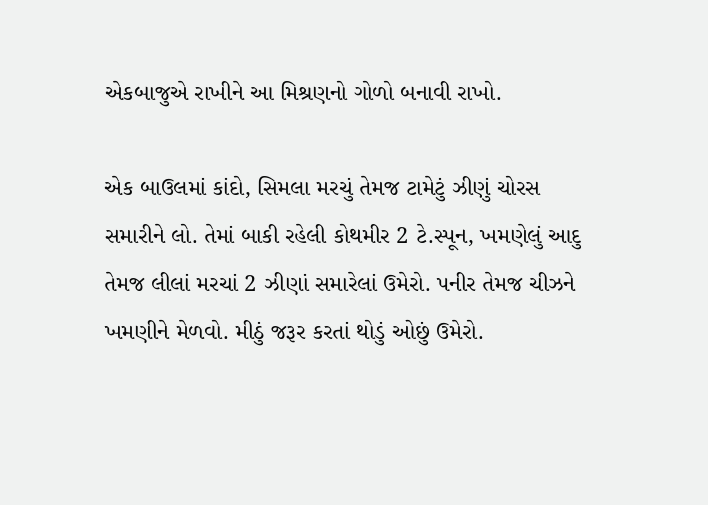એકબાજુએ રાખીને આ મિશ્રણનો ગોળો બનાવી રાખો.

એક બાઉલમાં કાંદો, સિમલા મરચું તેમજ ટામેટું ઝીણું ચોરસ સમારીને લો. તેમાં બાકી રહેલી કોથમીર 2 ટે.સ્પૂન, ખમણેલું આદુ તેમજ લીલાં મરચાં 2 ઝીણાં સમારેલાં ઉમેરો. પનીર તેમજ ચીઝને ખમણીને મેળવો. મીઠું જરૂર કરતાં થોડું ઓછું ઉમેરો.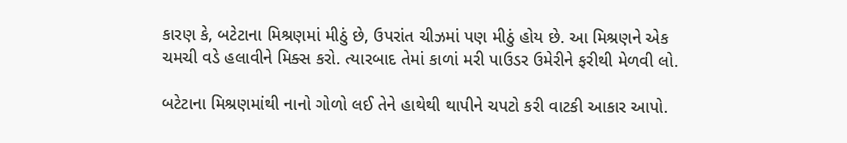કારણ કે, બટેટાના મિશ્રણમાં મીઠું છે, ઉપરાંત ચીઝમાં પણ મીઠું હોય છે. આ મિશ્રણને એક ચમચી વડે હલાવીને મિક્સ કરો. ત્યારબાદ તેમાં કાળાં મરી પાઉડર ઉમેરીને ફરીથી મેળવી લો.

બટેટાના મિશ્રણમાંથી નાનો ગોળો લઈ તેને હાથેથી થાપીને ચપટો કરી વાટકી આકાર આપો.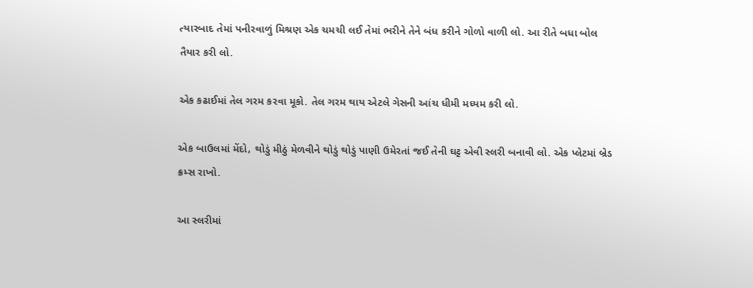ત્યારબાદ તેમાં પનીરવાળું મિશ્રણ એક ચમચી લઈ તેમાં ભરીને તેને બંધ કરીને ગોળો વાળી લો. આ રીતે બધા બોલ તૈયાર કરી લો.

એક કઢાઈમાં તેલ ગરમ કરવા મૂકો. તેલ ગરમ થાય એટલે ગેસની આંચ ધીમી મધ્યમ કરી લો.

એક બાઉલમાં મેંદો, થોડું મીઠું મેળવીને થોડું થોડું પાણી ઉમેરતાં જઈ તેની ઘટ્ટ એવી સ્લરી બનાવી લો. એક પ્લેટમાં બ્રેડ ક્રમ્સ રાખો.

આ સ્લરીમાં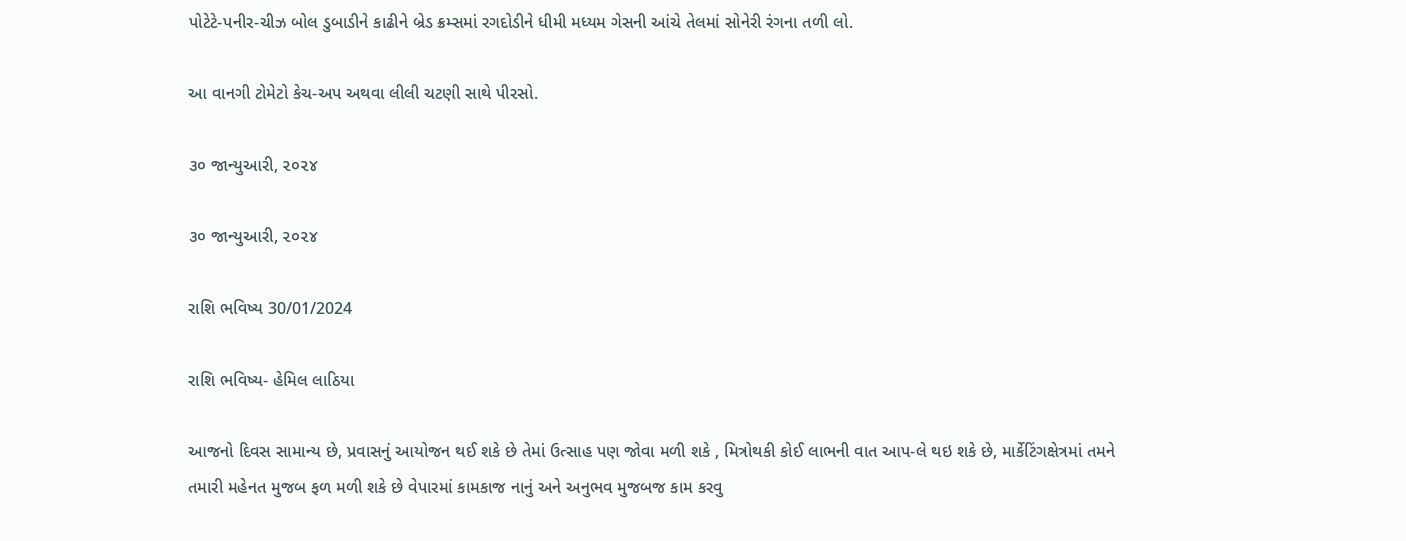પોટેટે-પનીર-ચીઝ બોલ ડુબાડીને કાઢીને બ્રેડ ક્રમ્સમાં રગદોડીને ધીમી મધ્યમ ગેસની આંચે તેલમાં સોનેરી રંગના તળી લો.

આ વાનગી ટોમેટો કેચ-અપ અથવા લીલી ચટણી સાથે પીરસો.

૩૦ જાન્યુઆરી, ૨૦૨૪

૩૦ જાન્યુઆરી, ૨૦૨૪

રાશિ ભવિષ્ય 30/01/2024

રાશિ ભવિષ્ય- હેમિલ લાઠિયા

આજનો દિવસ સામાન્ય છે, પ્રવાસનું આયોજન થઈ શકે છે તેમાં ઉત્સાહ પણ જોવા મળી શકે , મિત્રોથકી કોઈ લાભની વાત આપ-લે થઇ શકે છે, માર્કેટિંગક્ષેત્રમાં તમને તમારી મહેનત મુજબ ફળ મળી શકે છે વેપારમાં કામકાજ નાનું અને અનુભવ મુજબજ કામ કરવુ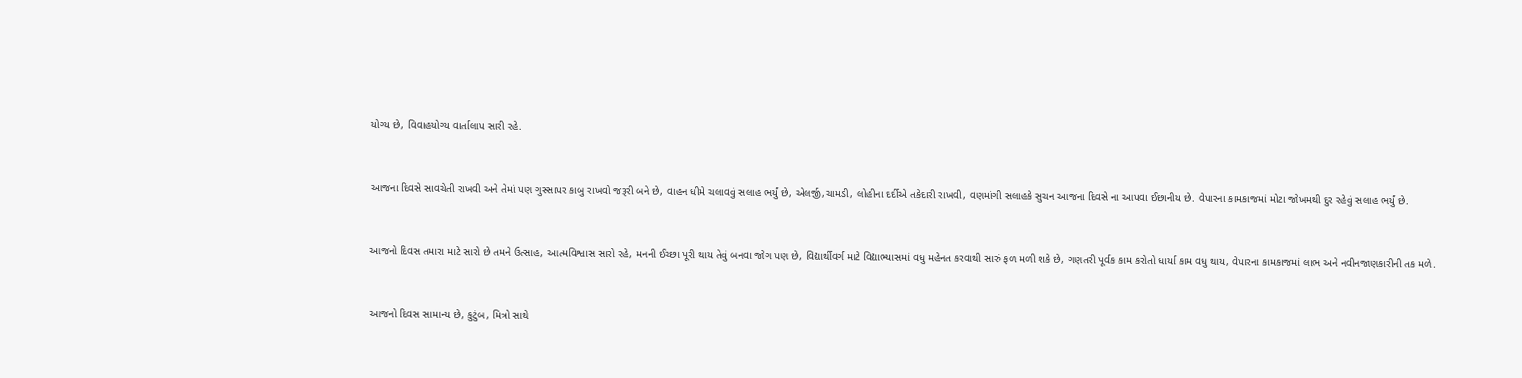યોગ્ય છે, વિવાહયોગ્ય વાર્તાલાપ સારી રહે.


આજના દિવસે સાવચેતી રાખવી અને તેમાં પણ ગુસ્સાપર કાબુ રાખવો જરૂરી બને છે, વાહન ધીમે ચલાવવું સલાહ ભર્યું છે, એલર્જી,ચામડી, લોહીના દર્દીએ તકેદારી રાખવી, વણમાંગી સલાહકે સુચન આજના દિવસે ના આપવા ઈછાનીય છે. વેપારના કામકાજમાં મોટા જોખમથી દુર રહેવું સલાહ ભર્યું છે.


આજનો દિવસ તમારા માટે સારો છે તમને ઉત્સાહ, આત્મવિશ્વાસ સારો રહે, મનની ઈચ્છા પૂરી થાય તેવું બનવા જોગ પણ છે, વિદ્યાર્થીવર્ગ માટે વિદ્યાભ્યાસમાં વધુ મહેનત કરવાથી સારું ફળ મળી શકે છે, ગણતરી પૂર્વક કામ કરોતો ધાર્યા કામ વધુ થાય, વેપારના કામકાજમાં લાભ અને નવીનજાણકારીની તક મળે.


આજનો દિવસ સામાન્ય છે, કુટુંબ, મિત્રો સાથે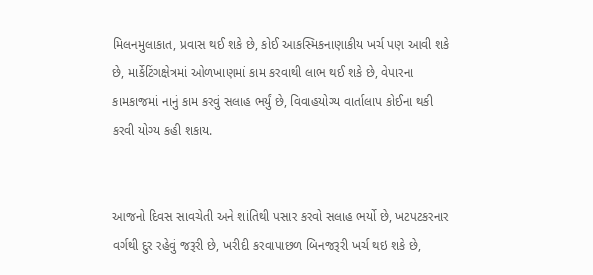મિલનમુલાકાત, પ્રવાસ થઈ શકે છે, કોઈ આકસ્મિકનાણાકીય ખર્ચ પણ આવી શકે છે, માર્કેટિંગક્ષેત્રમાં ઓળખાણમાં કામ કરવાથી લાભ થઈ શકે છે, વેપારના કામકાજમાં નાનું કામ કરવું સલાહ ભર્યું છે, વિવાહયોગ્ય વાર્તાલાપ કોઈના થકી કરવી યોગ્ય કહી શકાય.


આજનો દિવસ સાવચેતી અને શાંતિથી પસાર કરવો સલાહ ભર્યો છે, ખટપટકરનાર વર્ગથી દુર રહેવું જરૂરી છે, ખરીદી કરવાપાછળ બિનજરૂરી ખર્ચ થઇ શકે છે,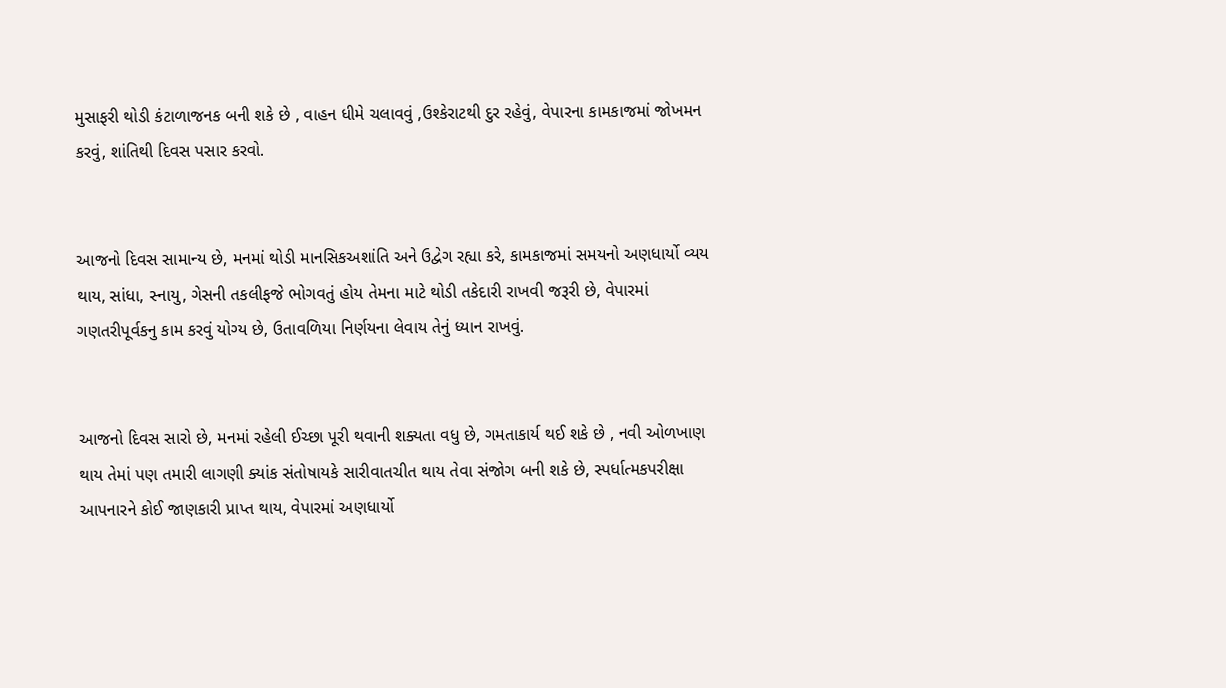મુસાફરી થોડી કંટાળાજનક બની શકે છે , વાહન ધીમે ચલાવવું ,ઉશ્કેરાટથી દુર રહેવું, વેપારના કામકાજમાં જોખમન કરવું, શાંતિથી દિવસ પસાર કરવો.


આજનો દિવસ સામાન્ય છે, મનમાં થોડી માનસિકઅશાંતિ અને ઉદ્વેગ રહ્યા કરે, કામકાજમાં સમયનો અણધાર્યો વ્યય થાય, સાંધા, સ્નાયુ, ગેસની તકલીફજે ભોગવતું હોય તેમના માટે થોડી તકેદારી રાખવી જરૂરી છે, વેપારમાં ગણતરીપૂર્વકનુ કામ કરવું યોગ્ય છે, ઉતાવળિયા નિર્ણયના લેવાય તેનું ધ્યાન રાખવું.


આજનો દિવસ સારો છે, મનમાં રહેલી ઈચ્છા પૂરી થવાની શક્યતા વધુ છે, ગમતાકાર્ય થઈ શકે છે , નવી ઓળખાણ થાય તેમાં પણ તમારી લાગણી ક્યાંક સંતોષાયકે સારીવાતચીત થાય તેવા સંજોગ બની શકે છે, સ્પર્ધાત્મકપરીક્ષા આપનારને કોઈ જાણકારી પ્રાપ્ત થાય, વેપારમાં અણધાર્યો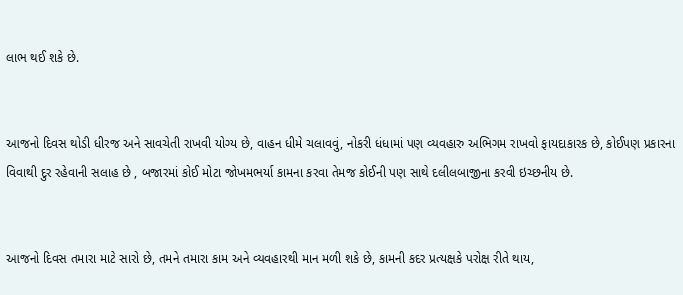લાભ થઈ શકે છે.


આજનો દિવસ થોડી ધીરજ અને સાવચેતી રાખવી યોગ્ય છે, વાહન ધીમે ચલાવવું, નોકરી ધંધામાં પણ વ્યવહારુ અભિગમ રાખવો ફાયદાકારક છે, કોઈપણ પ્રકારના વિવાથી દુર રહેવાની સલાહ છે , બજારમાં કોઈ મોટા જોખમભર્યા કામના કરવા તેમજ કોઈની પણ સાથે દલીલબાજીના કરવી ઇચ્છનીય છે.


આજનો દિવસ તમારા માટે સારો છે, તમને તમારા કામ અને વ્યવહારથી માન મળી શકે છે, કામની કદર પ્રત્યક્ષકે પરોક્ષ રીતે થાય,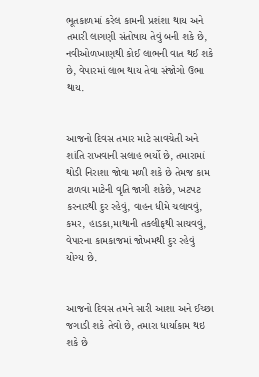ભૂતકાળમાં કરેલ કામની પ્રશંશા થાય અને તમારી લાગણી સંતોષાય તેવું બની શકે છે, નવીઓળખાણથી કોઈ લાભની વાત થઈ શકે છે, વેપારમાં લાભ થાય તેવા સંજોગો ઉભા થાય.


આજનો દિવસ તમાર માટે સાવચેતી અને શાંતિ રાખવાની સલાહ ભર્યો છે, તમારામાં થોડી નિરાશા જોવા મળી શકે છે તેમજ કામ ટાળવા માટેની વૃતિ જાગી શકેછે, ખટપટ કરનારથી દુર રહેવું, વાહન ધીમે ચલાવવું, કમર, હાડકા,માથાની તકલીફથી સાચવવું, વેપારના કામકાજમાં જોખમથી દુર રહેવું યોગ્ય છે.


આજનો દિવસ તમને સારી આશા અને ઈચ્છા જગાડી શકે તેવો છે, તમારા ધાર્યાકામ થઇ શકે છે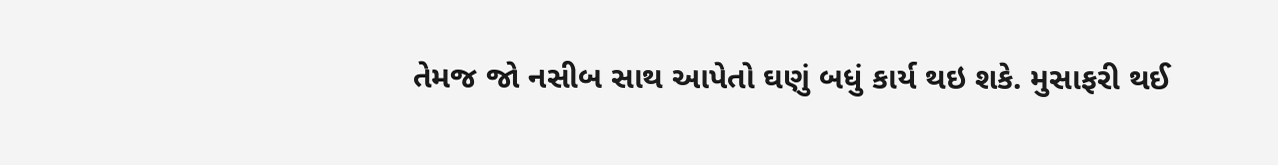તેમજ જો નસીબ સાથ આપેતો ઘણું બધું કાર્ય થઇ શકે. મુસાફરી થઈ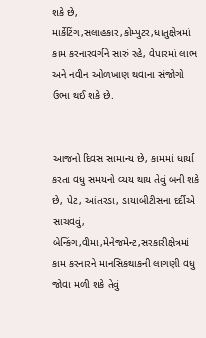શકે છે, માર્કેટિંગ,સલાહકાર,કોમ્પુટર,ધાતુક્ષેત્રમાં કામ કરનારવર્ગને સારું રહે, વેપારમાં લાભ અને નવીન ઓળખાણ થવાના સંજોગો ઉભા થઈ શકે છે.


આજનો દિવસ સામાન્ય છે, કામમાં ધાર્યા કરતા વધુ સમયનો વ્યય થાય તેવું બની શકે છે, પેટ, આંતરડા, ડાયાબીટીસના દર્દીએ સાચવવું, બેન્કિંગ,વીમા,મેનેજમેન્ટ,સરકારીક્ષેત્રમાં કામ કરનારને માનસિકથાકની લાગણી વધુ જોવા મળી શકે તેવું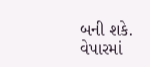બની શકે. વેપારમાં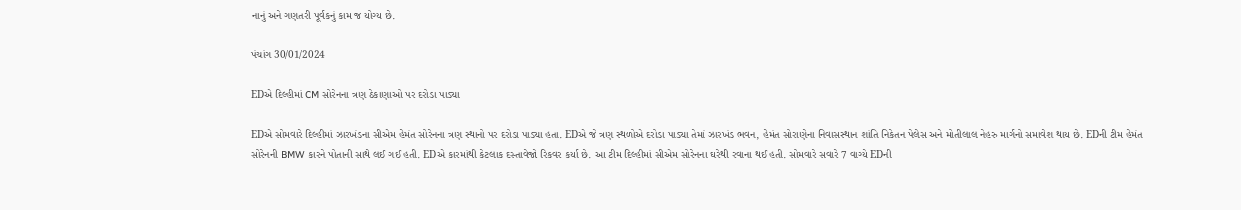નાનું અને ગણતરી પૂર્વકનું કામ જ યોગ્ય છે.

પંચાંગ 30/01/2024

EDએ દિલ્હીમાં CM સોરેનના ત્રણ ઠેકાણાઓ પર દરોડા પાડ્યા

EDએ સોમવારે દિલ્હીમાં ઝારખંડના સીએમ હેમંત સોરેનના ત્રણ સ્થાનો પર દરોડા પાડ્યા હતા. EDએ જે ત્રણ સ્થળોએ દરોડા પાડ્યા તેમાં ઝારખંડ ભવન, હેમંત સોરાણેના નિવાસસ્થાન શાંતિ નિકેતન પેલેસ અને મોતીલાલ નેહરુ માર્ગનો સમાવેશ થાય છે. EDની ટીમ હેમંત સોરેનની BMW કારને પોતાની સાથે લઈ ગઈ હતી. EDએ કારમાંથી કેટલાક દસ્તાવેજો રિકવર કર્યા છે. આ ટીમ દિલ્હીમાં સીએમ સોરેનના ઘરેથી રવાના થઈ હતી. સોમવારે સવારે 7 વાગ્યે EDની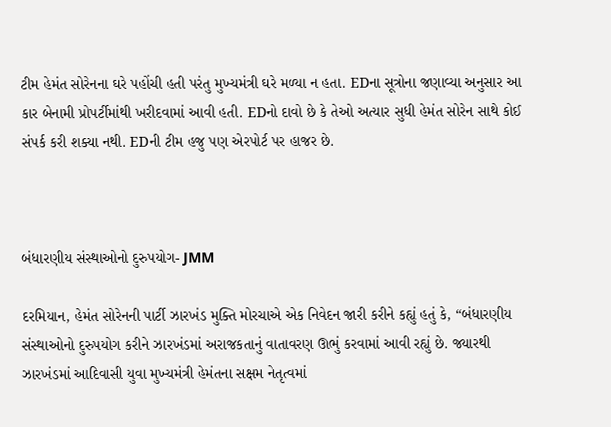ટીમ હેમંત સોરેનના ઘરે પહોંચી હતી પરંતુ મુખ્યમંત્રી ઘરે મળ્યા ન હતા. EDના સૂત્રોના જણાવ્યા અનુસાર આ કાર બેનામી પ્રોપર્ટીમાંથી ખરીદવામાં આવી હતી. EDનો દાવો છે કે તેઓ અત્યાર સુધી હેમંત સોરેન સાથે કોઈ સંપર્ક કરી શક્યા નથી. EDની ટીમ હજુ પણ એરપોર્ટ પર હાજર છે.



બંધારણીય સંસ્થાઓનો દુરુપયોગ- JMM

દરમિયાન, હેમંત સોરેનની પાર્ટી ઝારખંડ મુક્તિ મોરચાએ એક નિવેદન જારી કરીને કહ્યું હતું કે, “બંધારણીય સંસ્થાઓનો દુરુપયોગ કરીને ઝારખંડમાં અરાજકતાનું વાતાવરણ ઊભું કરવામાં આવી રહ્યું છે. જ્યારથી ઝારખંડમાં આદિવાસી યુવા મુખ્યમંત્રી હેમંતના સક્ષમ નેતૃત્વમાં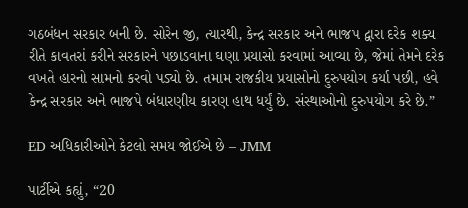ગઠબંધન સરકાર બની છે. સોરેન જી, ત્યારથી, કેન્દ્ર સરકાર અને ભાજપ દ્વારા દરેક શક્ય રીતે કાવતરાં કરીને સરકારને પછાડવાના ઘણા પ્રયાસો કરવામાં આવ્યા છે, જેમાં તેમને દરેક વખતે હારનો સામનો કરવો પડ્યો છે. તમામ રાજકીય પ્રયાસોનો દુરુપયોગ કર્યા પછી, હવે કેન્દ્ર સરકાર અને ભાજપે બંધારણીય કારણ હાથ ધર્યું છે. સંસ્થાઓનો દુરુપયોગ કરે છે.”

ED અધિકારીઓને કેટલો સમય જોઈએ છે – JMM

પાર્ટીએ કહ્યું, “20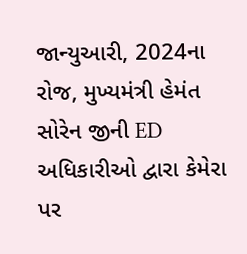જાન્યુઆરી, 2024ના રોજ, મુખ્યમંત્રી હેમંત સોરેન જીની ED અધિકારીઓ દ્વારા કેમેરા પર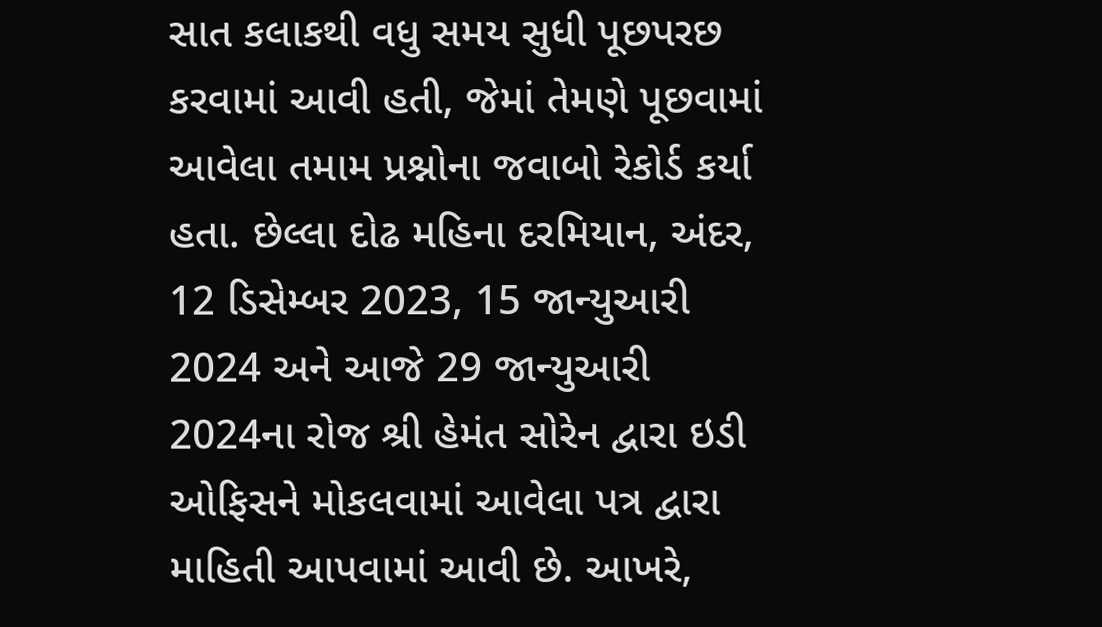સાત કલાકથી વધુ સમય સુધી પૂછપરછ કરવામાં આવી હતી, જેમાં તેમણે પૂછવામાં આવેલા તમામ પ્રશ્નોના જવાબો રેકોર્ડ કર્યા હતા. છેલ્લા દોઢ મહિના દરમિયાન, અંદર, 12 ડિસેમ્બર 2023, 15 જાન્યુઆરી 2024 અને આજે 29 જાન્યુઆરી 2024ના રોજ શ્રી હેમંત સોરેન દ્વારા ઇડી ઓફિસને મોકલવામાં આવેલા પત્ર દ્વારા માહિતી આપવામાં આવી છે. આખરે,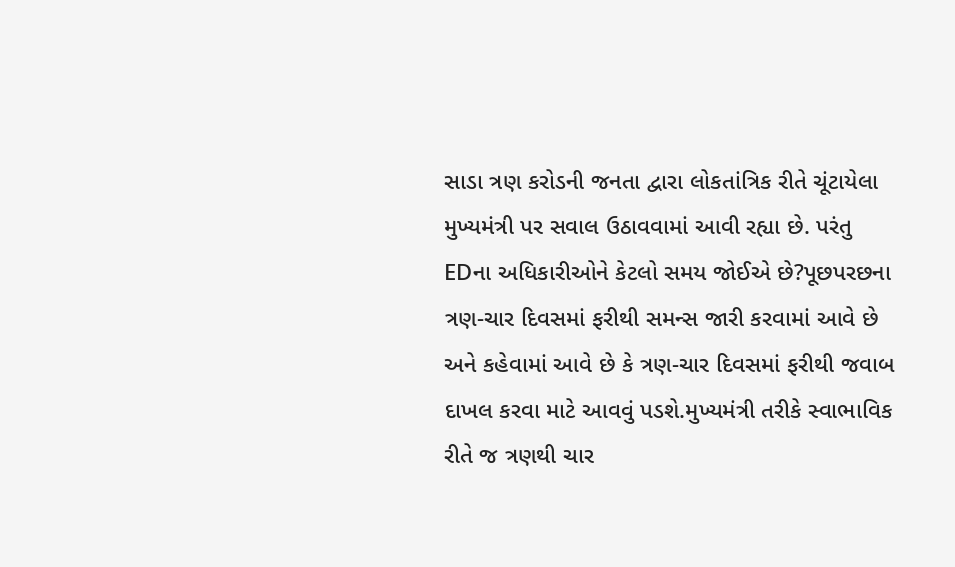સાડા ત્રણ કરોડની જનતા દ્વારા લોકતાંત્રિક રીતે ચૂંટાયેલા મુખ્યમંત્રી પર સવાલ ઉઠાવવામાં આવી રહ્યા છે. પરંતુ EDના અધિકારીઓને કેટલો સમય જોઈએ છે?પૂછપરછના ત્રણ-ચાર દિવસમાં ફરીથી સમન્સ જારી કરવામાં આવે છે અને કહેવામાં આવે છે કે ત્રણ-ચાર દિવસમાં ફરીથી જવાબ દાખલ કરવા માટે આવવું પડશે.મુખ્યમંત્રી તરીકે સ્વાભાવિક રીતે જ ત્રણથી ચાર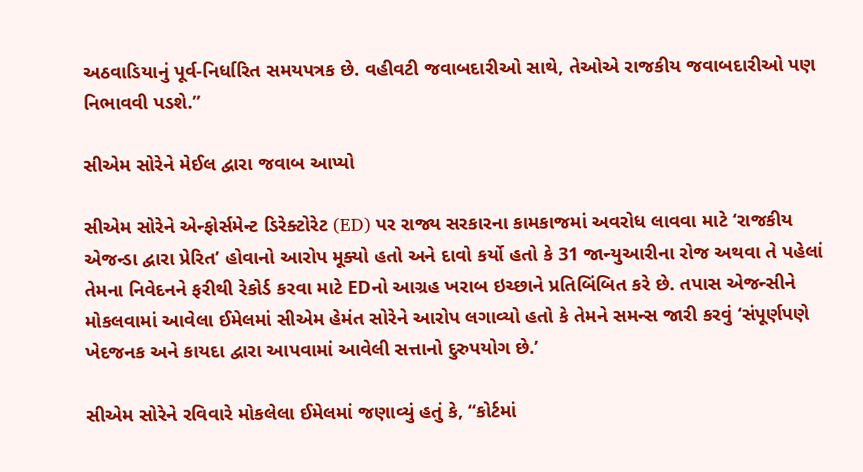અઠવાડિયાનું પૂર્વ-નિર્ધારિત સમયપત્રક છે. વહીવટી જવાબદારીઓ સાથે, તેઓએ રાજકીય જવાબદારીઓ પણ નિભાવવી પડશે.”

સીએમ સોરેને મેઈલ દ્વારા જવાબ આપ્યો

સીએમ સોરેને એન્ફોર્સમેન્ટ ડિરેક્ટોરેટ (ED) પર રાજ્ય સરકારના કામકાજમાં અવરોધ લાવવા માટે ‘રાજકીય એજન્ડા દ્વારા પ્રેરિત’ હોવાનો આરોપ મૂક્યો હતો અને દાવો કર્યો હતો કે 31 જાન્યુઆરીના રોજ અથવા તે પહેલાં તેમના નિવેદનને ફરીથી રેકોર્ડ કરવા માટે EDનો આગ્રહ ખરાબ ઇચ્છાને પ્રતિબિંબિત કરે છે. તપાસ એજન્સીને મોકલવામાં આવેલા ઈમેલમાં સીએમ હેમંત સોરેને આરોપ લગાવ્યો હતો કે તેમને સમન્સ જારી કરવું ‘સંપૂર્ણપણે ખેદજનક અને કાયદા દ્વારા આપવામાં આવેલી સત્તાનો દુરુપયોગ છે.’

સીએમ સોરેને રવિવારે મોકલેલા ઈમેલમાં જણાવ્યું હતું કે, “કોર્ટમાં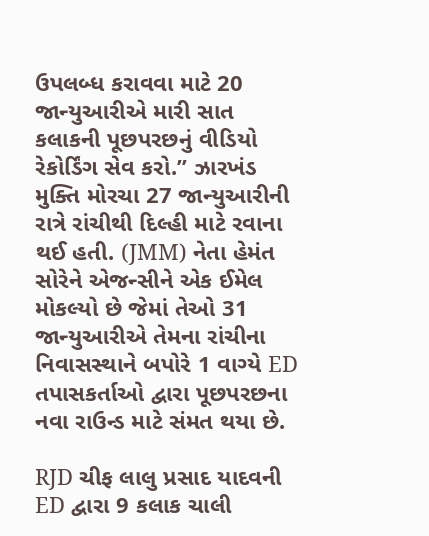ઉપલબ્ધ કરાવવા માટે 20 જાન્યુઆરીએ મારી સાત કલાકની પૂછપરછનું વીડિયો રેકોર્ડિંગ સેવ કરો.” ઝારખંડ મુક્તિ મોરચા 27 જાન્યુઆરીની રાત્રે રાંચીથી દિલ્હી માટે રવાના થઈ હતી. (JMM) નેતા હેમંત સોરેને એજન્સીને એક ઈમેલ મોકલ્યો છે જેમાં તેઓ 31 જાન્યુઆરીએ તેમના રાંચીના નિવાસસ્થાને બપોરે 1 વાગ્યે ED તપાસકર્તાઓ દ્વારા પૂછપરછના નવા રાઉન્ડ માટે સંમત થયા છે.

RJD ચીફ લાલુ પ્રસાદ યાદવની ED દ્વારા 9 કલાક ચાલી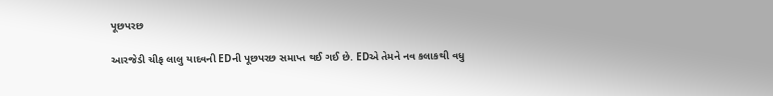પૂછપરછ

આરજેડી ચીફ લાલુ યાદવની EDની પૂછપરછ સમાપ્ત થઈ ગઈ છે. EDએ તેમને નવ કલાકથી વધુ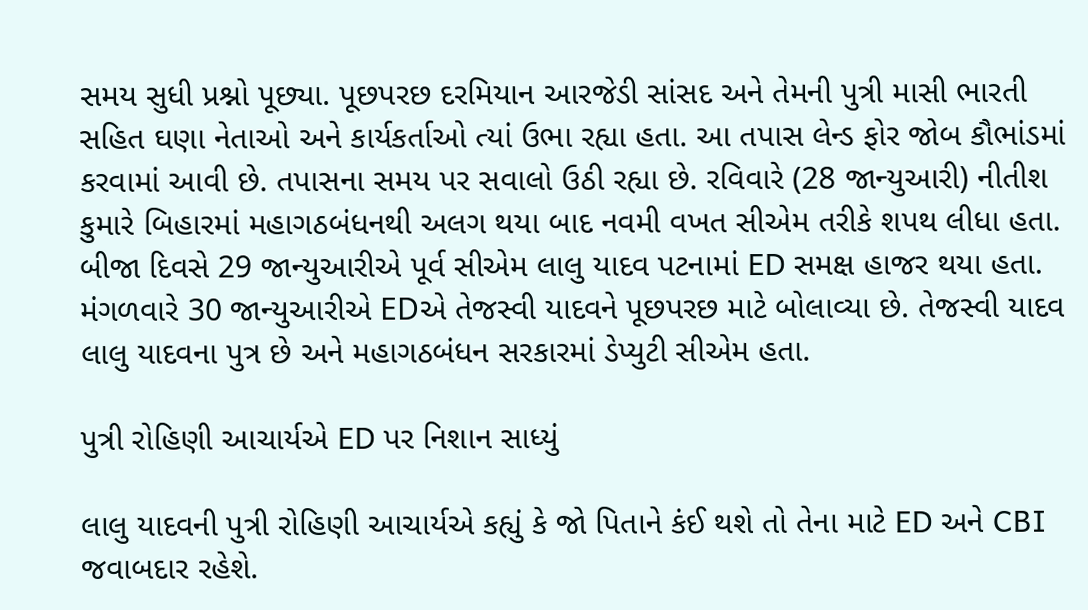સમય સુધી પ્રશ્નો પૂછ્યા. પૂછપરછ દરમિયાન આરજેડી સાંસદ અને તેમની પુત્રી માસી ભારતી સહિત ઘણા નેતાઓ અને કાર્યકર્તાઓ ત્યાં ઉભા રહ્યા હતા. આ તપાસ લેન્ડ ફોર જોબ કૌભાંડમાં કરવામાં આવી છે. તપાસના સમય પર સવાલો ઉઠી રહ્યા છે. રવિવારે (28 જાન્યુઆરી) નીતીશ કુમારે બિહારમાં મહાગઠબંધનથી અલગ થયા બાદ નવમી વખત સીએમ તરીકે શપથ લીધા હતા. બીજા દિવસે 29 જાન્યુઆરીએ પૂર્વ સીએમ લાલુ યાદવ પટનામાં ED સમક્ષ હાજર થયા હતા. મંગળવારે 30 જાન્યુઆરીએ EDએ તેજસ્વી યાદવને પૂછપરછ માટે બોલાવ્યા છે. તેજસ્વી યાદવ લાલુ યાદવના પુત્ર છે અને મહાગઠબંધન સરકારમાં ડેપ્યુટી સીએમ હતા.

પુત્રી રોહિણી આચાર્યએ ED પર નિશાન સાધ્યું

લાલુ યાદવની પુત્રી રોહિણી આચાર્યએ કહ્યું કે જો પિતાને કંઈ થશે તો તેના માટે ED અને CBI જવાબદાર રહેશે.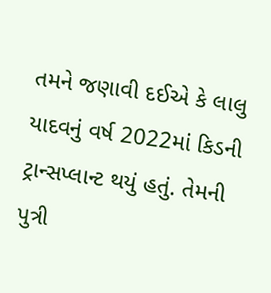તમને જણાવી દઈએ કે લાલુ યાદવનું વર્ષ 2022માં કિડની ટ્રાન્સપ્લાન્ટ થયું હતું. તેમની પુત્રી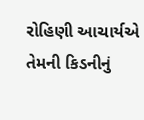રોહિણી આચાર્યએ તેમની કિડનીનું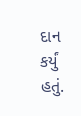દાન કર્યું હતું.